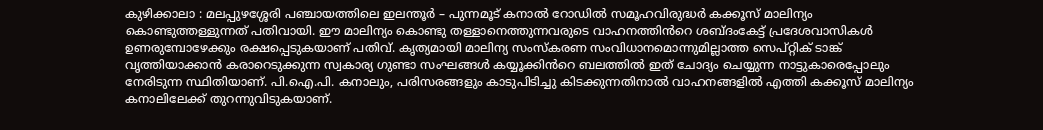കുഴിക്കാലാ : മലപ്പുഴശ്ശേരി പഞ്ചായത്തിലെ ഇലന്തൂർ – പുന്നമൂട് കനാൽ റോഡിൽ സമൂഹവിരുദ്ധർ കക്കൂസ് മാലിന്യം കൊണ്ടുത്തള്ളുന്നത് പതിവായി. ഈ മാലിന്യം കൊണ്ടു തള്ളാനെത്തുന്നവരുടെ വാഹനത്തിൻറെ ശബ്ദംകേട്ട് പ്രദേശവാസികൾ ഉണരുമ്പോഴേക്കും രക്ഷപ്പെടുകയാണ് പതിവ്. കൃത്യമായി മാലിന്യ സംസ്കരണ സംവിധാനമൊന്നുമില്ലാത്ത സെപ്റ്റിക് ടാങ്ക് വൃത്തിയാക്കാൻ കരാറെടുക്കുന്ന സ്വകാര്യ ഗുണ്ടാ സംഘങ്ങൾ കയ്യൂക്കിൻറെ ബലത്തിൽ ഇത് ചോദ്യം ചെയ്യുന്ന നാട്ടുകാരെപ്പോലും നേരിടുന്ന സ്ഥിതിയാണ്. പി.ഐ.പി. കനാലും, പരിസരങ്ങളും കാടുപിടിച്ചു കിടക്കുന്നതിനാൽ വാഹനങ്ങളിൽ എത്തി കക്കൂസ് മാലിന്യം കനാലിലേക്ക് തുറന്നുവിടുകയാണ്.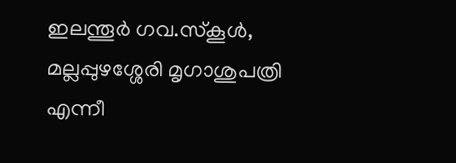ഇലന്തൂർ ഗവ.സ്കൂൾ, മല്ലപ്പുഴശ്ശേരി മൃഗാശുപത്രി എന്നീ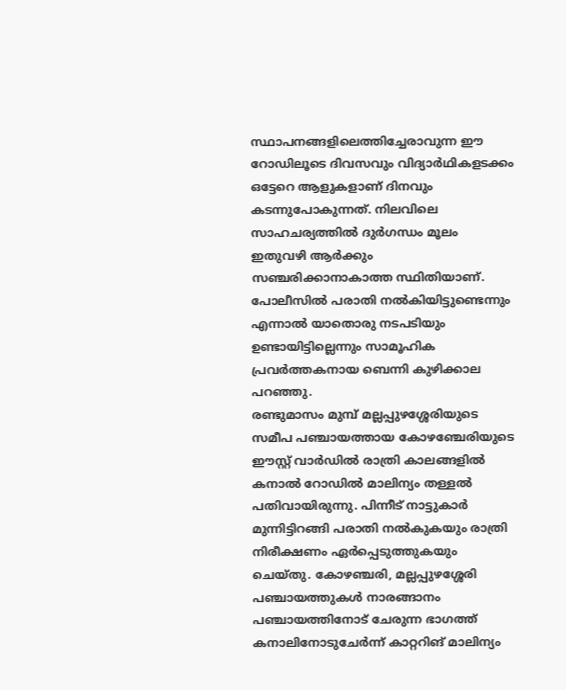സ്ഥാപനങ്ങളിലെത്തിച്ചേരാവുന്ന ഈ റോഡിലൂടെ ദിവസവും വിദ്യാർഥികളടക്കം ഒട്ടേറെ ആളുകളാണ് ദിനവും കടന്നുപോകുന്നത്. നിലവിലെ സാഹചര്യത്തിൽ ദുർഗന്ധം മൂലം ഇതുവഴി ആർക്കും സഞ്ചരിക്കാനാകാത്ത സ്ഥിതിയാണ്. പോലീസിൽ പരാതി നൽകിയിട്ടുണ്ടെന്നും എന്നാൽ യാതൊരു നടപടിയും ഉണ്ടായിട്ടില്ലെന്നും സാമൂഹിക പ്രവർത്തകനായ ബെന്നി കുഴിക്കാല പറഞ്ഞു.
രണ്ടുമാസം മുമ്പ് മല്ലപ്പുഴശ്ശേരിയുടെ സമീപ പഞ്ചായത്തായ കോഴഞ്ചേരിയുടെ ഈസ്റ്റ് വാർഡിൽ രാത്രി കാലങ്ങളിൽ കനാൽ റോഡിൽ മാലിന്യം തള്ളൽ പതിവായിരുന്നു. പിന്നീട് നാട്ടുകാർ മുന്നിട്ടിറങ്ങി പരാതി നൽകുകയും രാത്രി നിരീക്ഷണം ഏർപ്പെടുത്തുകയും ചെയ്തു. കോഴഞ്ചരി, മല്ലപ്പുഴശ്ശേരി പഞ്ചായത്തുകൾ നാരങ്ങാനം പഞ്ചായത്തിനോട് ചേരുന്ന ഭാഗത്ത് കനാലിനോടുചേർന്ന് കാറ്ററിങ് മാലിന്യം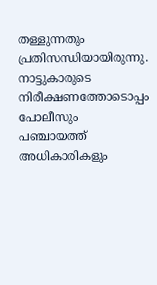തള്ളുന്നതും പ്രതിസന്ധിയായിരുന്നു. നാട്ടുകാരുടെ നിരീക്ഷണത്തോടൊപ്പം പോലീസും പഞ്ചായത്ത് അധികാരികളും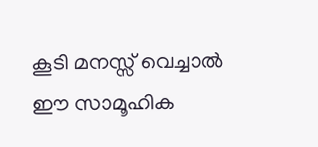കൂടി മനസ്സ് വെച്ചാൽ ഈ സാമൂഹിക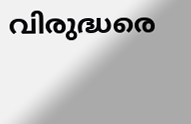വിരുദ്ധരെ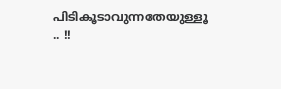പിടികൂടാവുന്നതേയുള്ളൂ .. !!